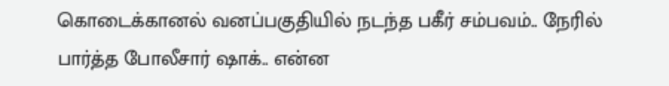கொடைக்கானல் வனப்பகுதியில் நடந்த பகீர் சம்பவம்.. நேரில் பார்த்த போலீசார் ஷாக்.. என்ன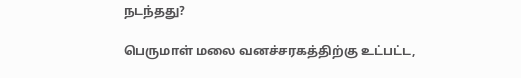நடந்தது?

பெருமாள் மலை வனச்சரகத்திற்கு உட்பட்ட,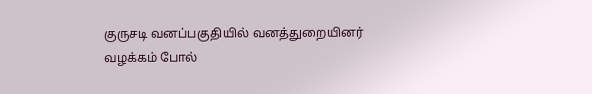குருசடி வனப்பகுதியில் வனத்துறையினர் வழக்கம் போல்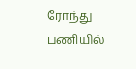ரோந்து பணியில்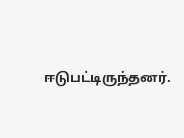ஈடுபட்டிருந்தனர்.